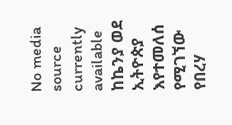No media source currently available
ከኬንያ ወደ ኢትዮጵያ እየተመለሰ የሚገኘው የበረሃ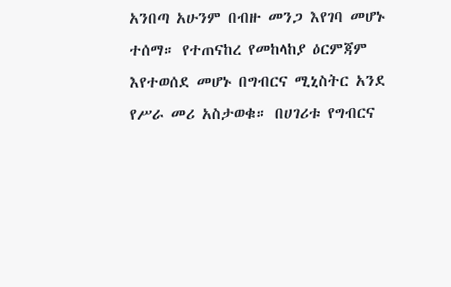አንበጣ አሁንም በብዙ መንጋ እየገባ መሆኑ ተሰማ። የተጠናከረ የመከላከያ ዕርምጃም እየተወሰደ መሆኑ በግብርና ሚኒስትር አንደ የሥራ መሪ አስታወቁ። በሀገሪቱ የግብርና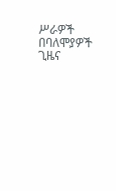ሥራዎች በባለሞያዎች ጊዜና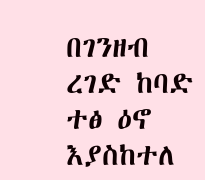በገንዘብ ረገድ ከባድ ተፅ ዕኖ እያስከተለ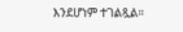እንደሆነም ተገልጿል።